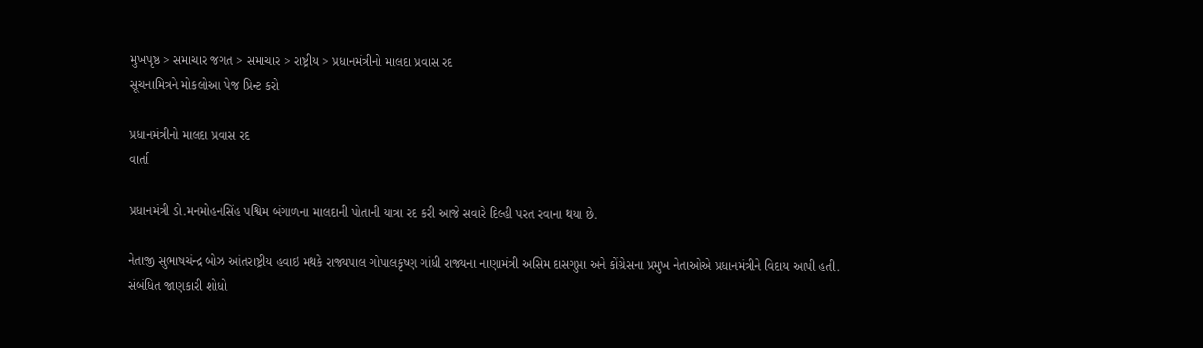મુખપૃષ્ઠ > સમાચાર જગત > સમાચાર > રાષ્ટ્રીય > પ્રધાનમંત્રીનો માલદા પ્રવાસ રદ
સૂચનામિત્રને મોકલોઆ પેજ પ્રિન્ટ કરો

પ્રધાનમંત્રીનો માલદા પ્રવાસ રદ
વાર્તા

પ્રધાનમંત્રી ડો.મનમોહનસિંહ પશ્વિમ બંગાળના માલદાની પોતાની યાત્રા રદ કરી આજે સવારે દિલ્હી પરત રવાના થયા છે.

નેતાજી સુભાષચંન્દ્ર બોઝ આંતરાષ્ટ્રીય હવાઇ મથકે રાજ્યપાલ ગોપાલકૃષ્ણ ગાંધી રાજ્યના નાણામંત્રી અસિમ દાસગુપ્તા અને કોંગ્રેસના પ્રમુખ નેતાઓએ પ્રધાનમંત્રીને વિદાય આપી હતી.
સંબંધિત જાણકારી શોધો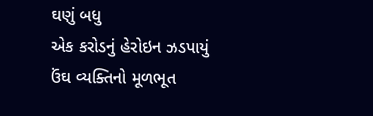ઘણું બધુ
એક કરોડનું હેરોઇન ઝડપાયું
ઉંઘ વ્યક્તિનો મૂળભૂત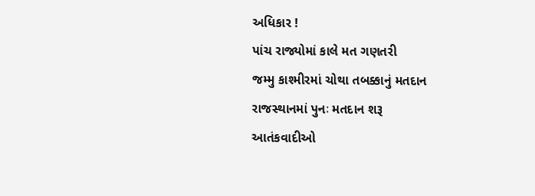અધિકાર !
પાંચ રાજ્યોમાં કાલે મત ગણતરી
જમ્મુ કાશ્મીરમાં ચોથા તબક્કાનું મતદાન
રાજસ્થાનમાં પુનઃ મતદાન શરૂ
આતંકવાદીઓ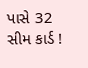પાસે 32 સીમ કાર્ડ !